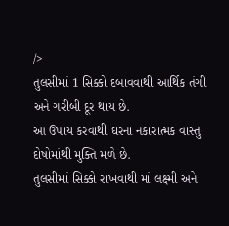/>
તુલસીમાં 1 સિક્કો દબાવવાથી આર્થિક તંગી અને ગરીબી દૂર થાય છે.
આ ઉપાય કરવાથી ઘરના નકારાત્મક વાસ્તુ દોષોમાંથી મુક્તિ મળે છે.
તુલસીમાં સિક્કો રાખવાથી માં લક્ષ્મી અને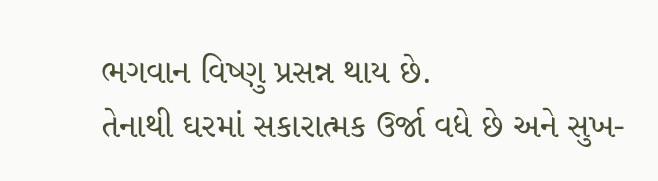ભગવાન વિષ્ણુ પ્રસન્ન થાય છે.
તેનાથી ઘરમાં સકારાત્મક ઉર્જા વધે છે અને સુખ-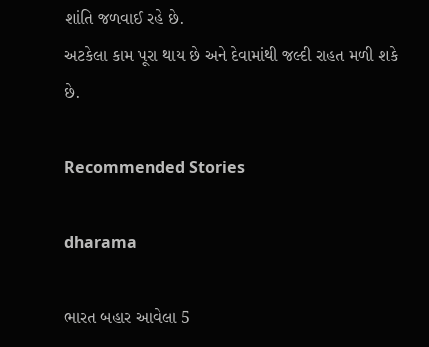શાંતિ જળવાઈ રહે છે.
અટકેલા કામ પૂરા થાય છે અને દેવામાંથી જલ્દી રાહત મળી શકે છે.

Recommended Stories

dharama

ભારત બહાર આવેલા 5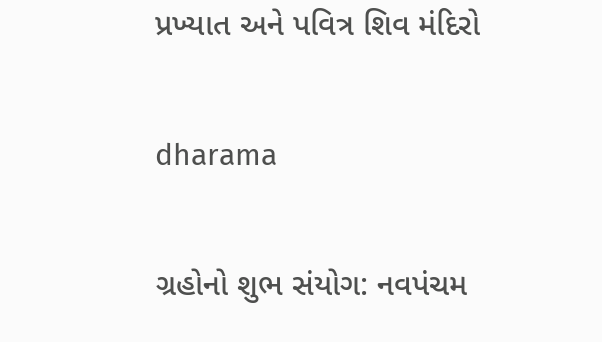પ્રખ્યાત અને પવિત્ર શિવ મંદિરો

dharama

ગ્રહોનો શુભ સંયોગ: નવપંચમ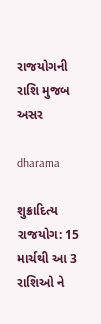રાજયોગની રાશિ મુજબ અસર

dharama

શુક્રાદિત્ય રાજયોગ: 15 માર્ચથી આ 3 રાશિઓ ને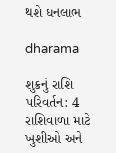થશે ધનલાભ

dharama

શુક્રનું રાશિ પરિવર્તન: 4 રાશિવાળા માટે ખુશીઓ અને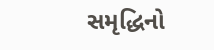સમૃદ્ધિનો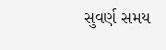સુવર્ણ સમય